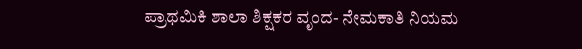ಪ್ರಾಥಮಿಕಿ ಶಾಲಾ ಶಿಕ್ಷಕರ ವೃಂದ- ನೇಮಕಾತಿ ನಿಯಮ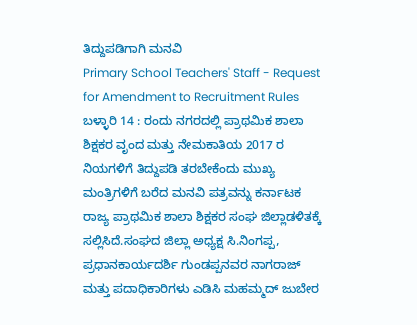ತಿದ್ದುಪಡಿಗಾಗಿ ಮನವಿ
Primary School Teachers' Staff - Request for Amendment to Recruitment Rules
ಬಳ್ಳಾರಿ 14 : ರಂದು ನಗರದಲ್ಲಿ ಪ್ರಾಥಮಿಕ ಶಾಲಾ ಶಿಕ್ಷಕರ ವೃಂದ ಮತ್ತು ನೇಮಕಾತಿಯ 2017 ರ ನಿಯಗಳಿಗೆ ತಿದ್ದುಪಡಿ ತರಬೇಕೆಂದು ಮುಖ್ಯ ಮಂತ್ರಿಗಳಿಗೆ ಬರೆದ ಮನವಿ ಪತ್ರವನ್ನು ಕರ್ನಾಟಕ ರಾಜ್ಯ ಪ್ರಾಥಮಿಕ ಶಾಲಾ ಶಿಕ್ಷಕರ ಸಂಘ ಜಿಲ್ಲಾಡಳಿತಕ್ಕೆ ಸಲ್ಲಿಸಿದೆ.ಸಂಘದ ಜಿಲ್ಲಾ ಅಧ್ಯಕ್ಷ ಸಿ.ನಿಂಗಪ್ಪ, ಪ್ರಧಾನಕಾರ್ಯದರ್ಶಿ ಗುಂಡಪ್ಪನವರ ನಾಗರಾಜ್ ಮತ್ತು ಪದಾಧಿಕಾರಿಗಳು ಎಡಿಸಿ ಮಹಮ್ಮದ್ ಜುಬೇರ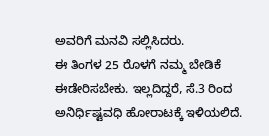ಅವರಿಗೆ ಮನವಿ ಸಲ್ಲಿಸಿದರು.
ಈ ತಿಂಗಳ 25 ರೊಳಗೆ ನಮ್ಮ ಬೇಡಿಕೆ ಈಡೇರಿಸಬೇಕು. ಇಲ್ಲದಿದ್ದರೆ, ಸೆ.3 ರಿಂದ ಅನಿರ್ಧಿಷ್ಟವಧಿ ಹೋರಾಟಕ್ಕೆ ಇಳಿಯಲಿದೆ.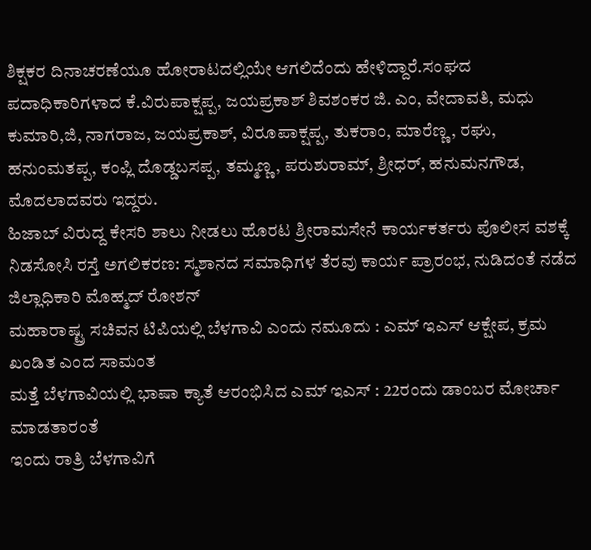ಶಿಕ್ಷಕರ ದಿನಾಚರಣೆಯೂ ಹೋರಾಟದಲ್ಲಿಯೇ ಆಗಲಿದೆಂದು ಹೇಳಿದ್ದಾರೆ.ಸಂಘದ ಪದಾಧಿಕಾರಿಗಳಾದ ಕೆ.ವಿರುಪಾಕ್ಷಪ್ಪ, ಜಯಪ್ರಕಾಶ್ ಶಿವಶಂಕರ ಜಿ. ಎಂ, ವೇದಾವತಿ, ಮಧು ಕುಮಾರಿ,ಜಿ, ನಾಗರಾಜ, ಜಯಪ್ರಕಾಶ್, ವಿರೂಪಾಕ್ಷಪ್ಪ, ತುಕರಾಂ, ಮಾರೆಣ್ಣ, ರಘು, ಹನುಂಮತಪ್ಪ, ಕಂಪ್ಲಿ ದೊಡ್ಡಬಸಪ್ಪ, ತಮ್ಮಣ್ಣ, ಪರುಶುರಾಮ್, ಶ್ರೀಧರ್, ಹನುಮನಗೌಡ, ಮೊದಲಾದವರು ಇದ್ದರು.
ಹಿಜಾಬ್ ವಿರುದ್ದ ಕೇಸರಿ ಶಾಲು ನೀಡಲು ಹೊರಟ ಶ್ರೀರಾಮಸೇನೆ ಕಾರ್ಯಕರ್ತರು ಪೊಲೀಸ ವಶಕ್ಕೆ
ನಿಡಸೋಸಿ ರಸ್ತೆ ಅಗಲಿಕರಣ: ಸ್ಮಶಾನದ ಸಮಾಧಿಗಳ ತೆರವು ಕಾರ್ಯ ಪ್ರಾರಂಭ, ನುಡಿದಂತೆ ನಡೆದ ಜಿಲ್ಲಾಧಿಕಾರಿ ಮೊಹ್ಮದ್ ರೋಶನ್
ಮಹಾರಾಷ್ಟ್ರ ಸಚಿವನ ಟಿಪಿಯಲ್ಲಿ ಬೆಳಗಾವಿ ಎಂದು ನಮೂದು : ಎಮ್ ಇಎಸ್ ಆಕ್ಷೇಪ, ಕ್ರಮ ಖಂಡಿತ ಎಂದ ಸಾಮಂತ
ಮತ್ತೆ ಬೆಳಗಾವಿಯಲ್ಲಿ ಭಾಷಾ ಕ್ಯಾತೆ ಆರಂಭಿಸಿದ ಎಮ್ ಇಎಸ್ : 22ರಂದು ಡಾಂಬರ ಮೋರ್ಚಾ ಮಾಡತಾರಂತೆ
ಇಂದು ರಾತ್ರಿ ಬೆಳಗಾವಿಗೆ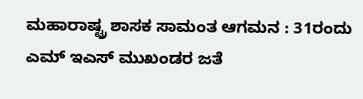ಮಹಾರಾಷ್ಟ್ರ ಶಾಸಕ ಸಾಮಂತ ಆಗಮನ : 31ರಂದು ಎಮ್ ಇಎಸ್ ಮುಖಂಡರ ಜತೆ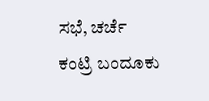ಸಭೆ, ಚರ್ಚೆ
ಕಂಟ್ರಿ ಬಂದೂಕು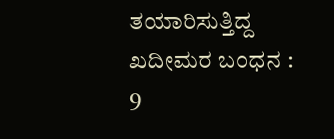ತಯಾರಿಸುತ್ತಿದ್ದ ಖದೀಮರ ಬಂಧನ : 9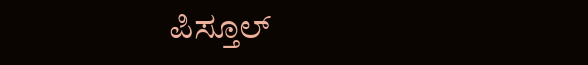ಪಿಸ್ತೂಲ್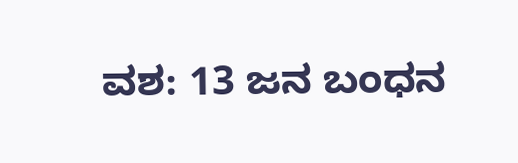ವಶ: 13 ಜನ ಬಂಧನ